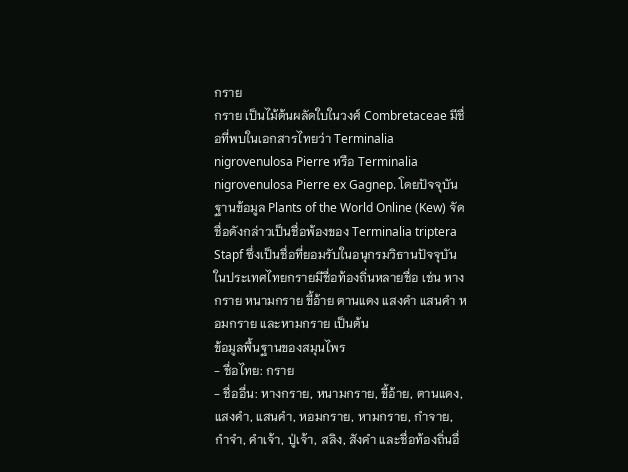กราย
กราย เป็นไม้ต้นผลัดใบในวงศ์ Combretaceae มีชื่อที่พบในเอกสารไทยว่า Terminalia nigrovenulosa Pierre หรือ Terminalia nigrovenulosa Pierre ex Gagnep. โดยปัจจุบันฐานข้อมูล Plants of the World Online (Kew) จัดชื่อดังกล่าวเป็นชื่อพ้องของ Terminalia triptera Stapf ซึ่งเป็นชื่อที่ยอมรับในอนุกรมวิธานปัจจุบัน ในประเทศไทยกรายมีชื่อท้องถิ่นหลายชื่อ เช่น หางกราย หนามกราย ขี้อ้าย ตานแดง แสงคำ แสนคำ หอมกราย และหามกราย เป็นต้น
ข้อมูลพื้นฐานของสมุนไพร
- ชื่อไทย: กราย
- ชื่ออื่น: หางกราย, หนามกราย, ขี้อ้าย, ตานแดง, แสงคำ, แสนคำ, หอมกราย, หามกราย, กำจาย, กำจำ, คำเจ้า, ปู่เจ้า, สลิง, สังคำ และชื่อท้องถิ่นอื่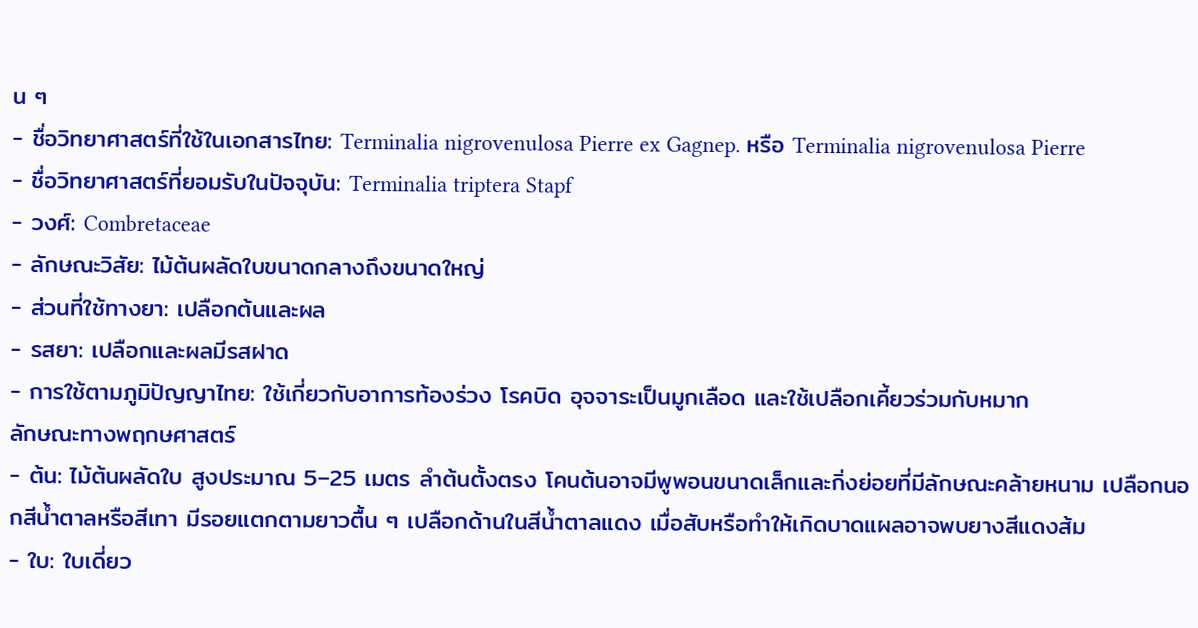น ๆ
- ชื่อวิทยาศาสตร์ที่ใช้ในเอกสารไทย: Terminalia nigrovenulosa Pierre ex Gagnep. หรือ Terminalia nigrovenulosa Pierre
- ชื่อวิทยาศาสตร์ที่ยอมรับในปัจจุบัน: Terminalia triptera Stapf
- วงศ์: Combretaceae
- ลักษณะวิสัย: ไม้ต้นผลัดใบขนาดกลางถึงขนาดใหญ่
- ส่วนที่ใช้ทางยา: เปลือกต้นและผล
- รสยา: เปลือกและผลมีรสฝาด
- การใช้ตามภูมิปัญญาไทย: ใช้เกี่ยวกับอาการท้องร่วง โรคบิด อุจจาระเป็นมูกเลือด และใช้เปลือกเคี้ยวร่วมกับหมาก
ลักษณะทางพฤกษศาสตร์
- ต้น: ไม้ต้นผลัดใบ สูงประมาณ 5–25 เมตร ลำต้นตั้งตรง โคนต้นอาจมีพูพอนขนาดเล็กและกิ่งย่อยที่มีลักษณะคล้ายหนาม เปลือกนอกสีน้ำตาลหรือสีเทา มีรอยแตกตามยาวตื้น ๆ เปลือกด้านในสีน้ำตาลแดง เมื่อสับหรือทำให้เกิดบาดแผลอาจพบยางสีแดงส้ม
- ใบ: ใบเดี่ยว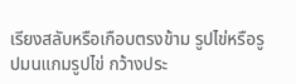เรียงสลับหรือเกือบตรงข้าม รูปไข่หรือรูปมนแกมรูปไข่ กว้างประ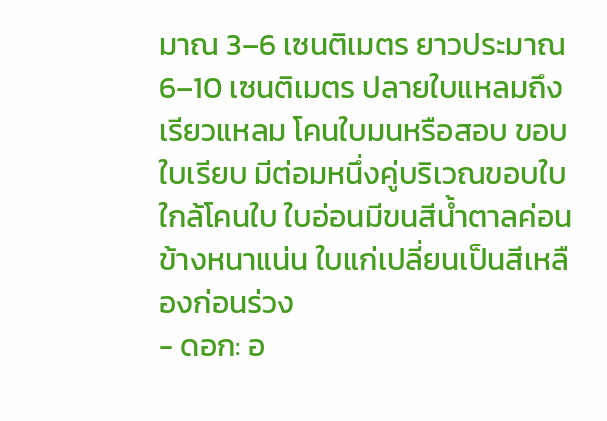มาณ 3–6 เซนติเมตร ยาวประมาณ 6–10 เซนติเมตร ปลายใบแหลมถึงเรียวแหลม โคนใบมนหรือสอบ ขอบใบเรียบ มีต่อมหนึ่งคู่บริเวณขอบใบใกล้โคนใบ ใบอ่อนมีขนสีน้ำตาลค่อนข้างหนาแน่น ใบแก่เปลี่ยนเป็นสีเหลืองก่อนร่วง
- ดอก: อ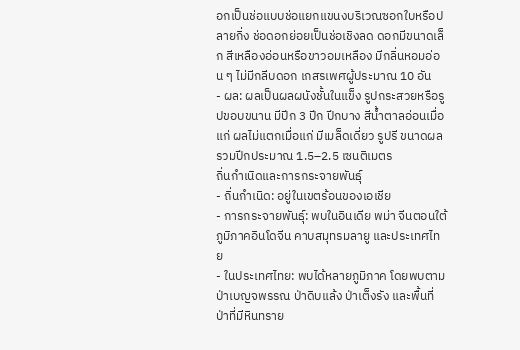อกเป็นช่อแบบช่อแยกแขนงบริเวณซอกใบหรือปลายกิ่ง ช่อดอกย่อยเป็นช่อเชิงลด ดอกมีขนาดเล็ก สีเหลืองอ่อนหรือขาวอมเหลือง มีกลิ่นหอมอ่อน ๆ ไม่มีกลีบดอก เกสรเพศผู้ประมาณ 10 อัน
- ผล: ผลเป็นผลผนังชั้นในแข็ง รูปกระสวยหรือรูปขอบขนาน มีปีก 3 ปีก ปีกบาง สีน้ำตาลอ่อนเมื่อแก่ ผลไม่แตกเมื่อแก่ มีเมล็ดเดี่ยว รูปรี ขนาดผลรวมปีกประมาณ 1.5–2.5 เซนติเมตร
ถิ่นกำเนิดและการกระจายพันธุ์
- ถิ่นกำเนิด: อยู่ในเขตร้อนของเอเชีย
- การกระจายพันธุ์: พบในอินเดีย พม่า จีนตอนใต้ ภูมิภาคอินโดจีน คาบสมุทรมลายู และประเทศไทย
- ในประเทศไทย: พบได้หลายภูมิภาค โดยพบตามป่าเบญจพรรณ ป่าดิบแล้ง ป่าเต็งรัง และพื้นที่ป่าที่มีหินทราย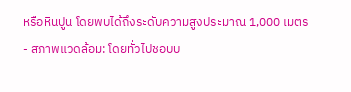หรือหินปูน โดยพบได้ถึงระดับความสูงประมาณ 1,000 เมตร
- สภาพแวดล้อม: โดยทั่วไปชอบบ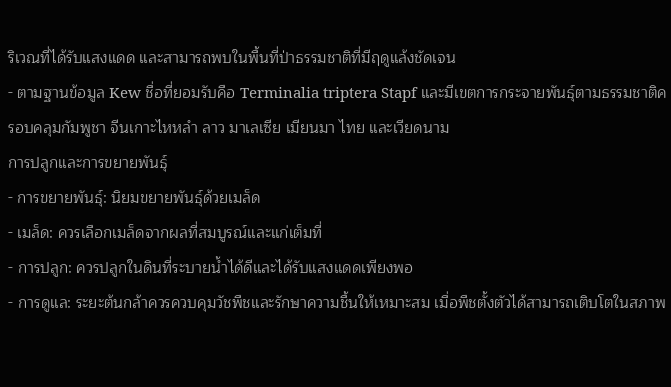ริเวณที่ได้รับแสงแดด และสามารถพบในพื้นที่ป่าธรรมชาติที่มีฤดูแล้งชัดเจน
- ตามฐานข้อมูล Kew ชื่อที่ยอมรับคือ Terminalia triptera Stapf และมีเขตการกระจายพันธุ์ตามธรรมชาติครอบคลุมกัมพูชา จีนเกาะไหหลำ ลาว มาเลเซีย เมียนมา ไทย และเวียดนาม
การปลูกและการขยายพันธุ์
- การขยายพันธุ์: นิยมขยายพันธุ์ด้วยเมล็ด
- เมล็ด: ควรเลือกเมล็ดจากผลที่สมบูรณ์และแก่เต็มที่
- การปลูก: ควรปลูกในดินที่ระบายน้ำได้ดีและได้รับแสงแดดเพียงพอ
- การดูแล: ระยะต้นกล้าควรควบคุมวัชพืชและรักษาความชื้นให้เหมาะสม เมื่อพืชตั้งตัวได้สามารถเติบโตในสภาพ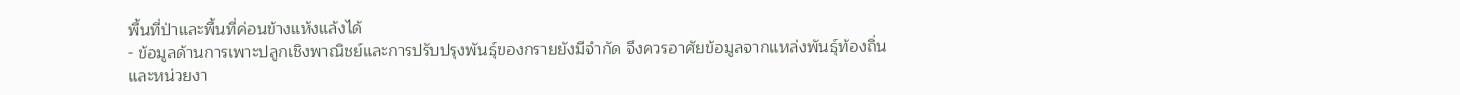พื้นที่ป่าและพื้นที่ค่อนข้างแห้งแล้งได้
- ข้อมูลด้านการเพาะปลูกเชิงพาณิชย์และการปรับปรุงพันธุ์ของกรายยังมีจำกัด จึงควรอาศัยข้อมูลจากแหล่งพันธุ์ท้องถิ่นและหน่วยงา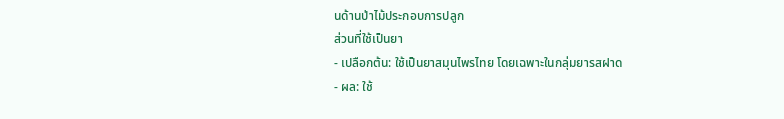นด้านป่าไม้ประกอบการปลูก
ส่วนที่ใช้เป็นยา
- เปลือกต้น: ใช้เป็นยาสมุนไพรไทย โดยเฉพาะในกลุ่มยารสฝาด
- ผล: ใช้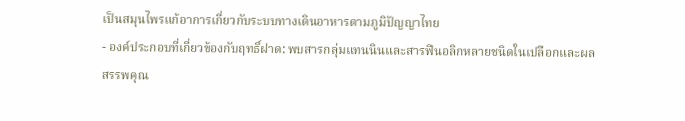เป็นสมุนไพรแก้อาการเกี่ยวกับระบบทางเดินอาหารตามภูมิปัญญาไทย
- องค์ประกอบที่เกี่ยวข้องกับฤทธิ์ฝาด: พบสารกลุ่มแทนนินและสารฟีนอลิกหลายชนิดในเปลือกและผล
สรรพคุณ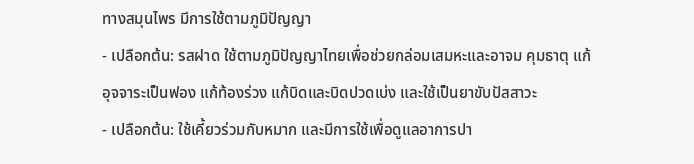ทางสมุนไพร มีการใช้ตามภูมิปัญญา
- เปลือกต้น: รสฝาด ใช้ตามภูมิปัญญาไทยเพื่อช่วยกล่อมเสมหะและอาจม คุมธาตุ แก้อุจจาระเป็นฟอง แก้ท้องร่วง แก้บิดและบิดปวดเบ่ง และใช้เป็นยาขับปัสสาวะ
- เปลือกต้น: ใช้เคี้ยวร่วมกับหมาก และมีการใช้เพื่อดูแลอาการปา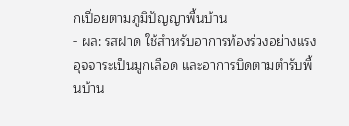กเปื่อยตามภูมิปัญญาพื้นบ้าน
- ผล: รสฝาด ใช้สำหรับอาการท้องร่วงอย่างแรง อุจจาระเป็นมูกเลือด และอาการบิดตามตำรับพื้นบ้าน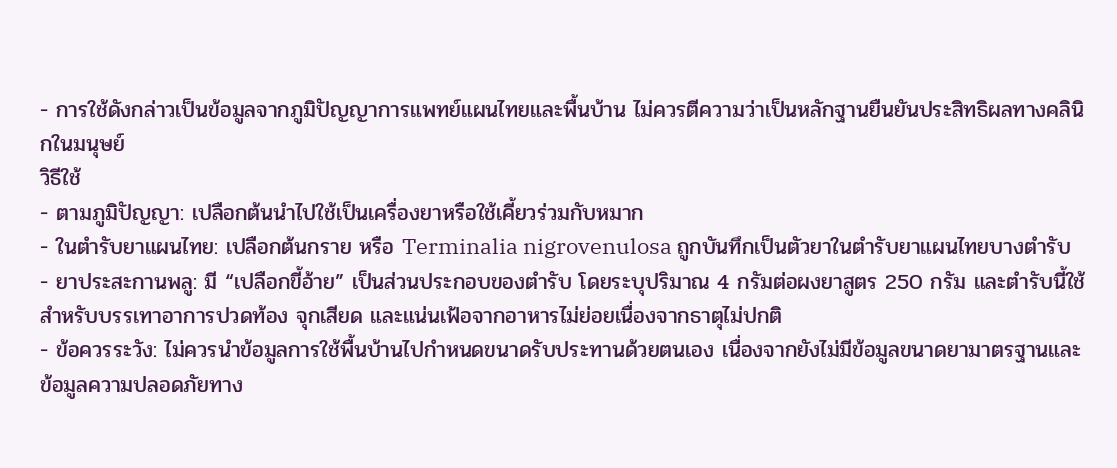- การใช้ดังกล่าวเป็นข้อมูลจากภูมิปัญญาการแพทย์แผนไทยและพื้นบ้าน ไม่ควรตีความว่าเป็นหลักฐานยืนยันประสิทธิผลทางคลินิกในมนุษย์
วิธีใช้
- ตามภูมิปัญญา: เปลือกต้นนำไปใช้เป็นเครื่องยาหรือใช้เคี้ยวร่วมกับหมาก
- ในตำรับยาแผนไทย: เปลือกต้นกราย หรือ Terminalia nigrovenulosa ถูกบันทึกเป็นตัวยาในตำรับยาแผนไทยบางตำรับ
- ยาประสะกานพลู: มี “เปลือกขี้อ้าย” เป็นส่วนประกอบของตำรับ โดยระบุปริมาณ 4 กรัมต่อผงยาสูตร 250 กรัม และตำรับนี้ใช้สำหรับบรรเทาอาการปวดท้อง จุกเสียด และแน่นเฟ้อจากอาหารไม่ย่อยเนื่องจากธาตุไม่ปกติ
- ข้อควรระวัง: ไม่ควรนำข้อมูลการใช้พื้นบ้านไปกำหนดขนาดรับประทานด้วยตนเอง เนื่องจากยังไม่มีข้อมูลขนาดยามาตรฐานและข้อมูลความปลอดภัยทาง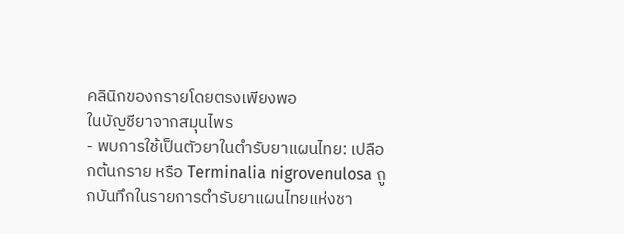คลินิกของกรายโดยตรงเพียงพอ
ในบัญชียาจากสมุนไพร
- พบการใช้เป็นตัวยาในตำรับยาแผนไทย: เปลือกต้นกราย หรือ Terminalia nigrovenulosa ถูกบันทึกในรายการตำรับยาแผนไทยแห่งชา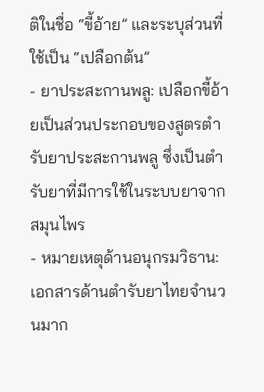ติในชื่อ “ขี้อ้าย” และระบุส่วนที่ใช้เป็น “เปลือกต้น”
- ยาประสะกานพลู: เปลือกขี้อ้ายเป็นส่วนประกอบของสูตรตำรับยาประสะกานพลู ซึ่งเป็นตำรับยาที่มีการใช้ในระบบยาจากสมุนไพร
- หมายเหตุด้านอนุกรมวิธาน: เอกสารด้านตำรับยาไทยจำนวนมาก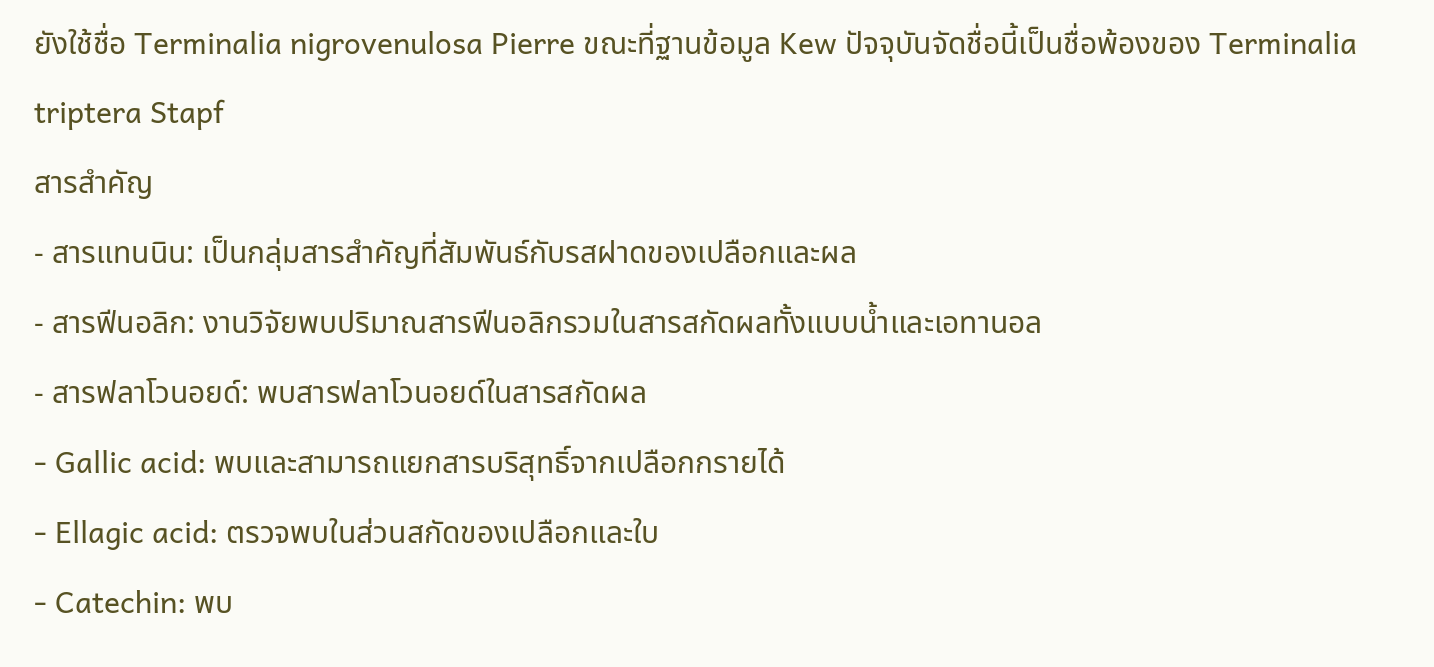ยังใช้ชื่อ Terminalia nigrovenulosa Pierre ขณะที่ฐานข้อมูล Kew ปัจจุบันจัดชื่อนี้เป็นชื่อพ้องของ Terminalia triptera Stapf
สารสำคัญ
- สารแทนนิน: เป็นกลุ่มสารสำคัญที่สัมพันธ์กับรสฝาดของเปลือกและผล
- สารฟีนอลิก: งานวิจัยพบปริมาณสารฟีนอลิกรวมในสารสกัดผลทั้งแบบน้ำและเอทานอล
- สารฟลาโวนอยด์: พบสารฟลาโวนอยด์ในสารสกัดผล
- Gallic acid: พบและสามารถแยกสารบริสุทธิ์จากเปลือกกรายได้
- Ellagic acid: ตรวจพบในส่วนสกัดของเปลือกและใบ
- Catechin: พบ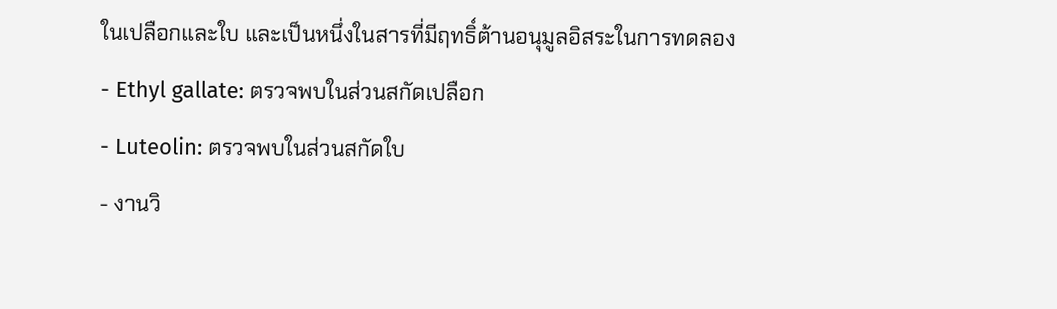ในเปลือกและใบ และเป็นหนึ่งในสารที่มีฤทธิ์ต้านอนุมูลอิสระในการทดลอง
- Ethyl gallate: ตรวจพบในส่วนสกัดเปลือก
- Luteolin: ตรวจพบในส่วนสกัดใบ
- งานวิ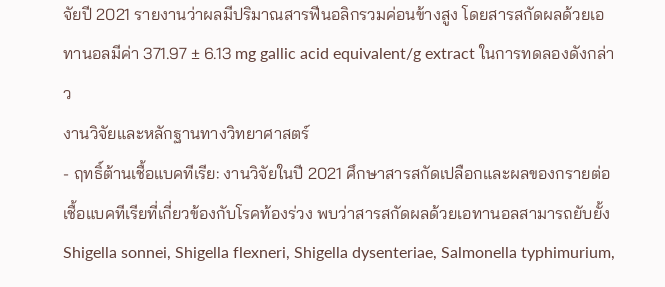จัยปี 2021 รายงานว่าผลมีปริมาณสารฟีนอลิกรวมค่อนข้างสูง โดยสารสกัดผลด้วยเอทานอลมีค่า 371.97 ± 6.13 mg gallic acid equivalent/g extract ในการทดลองดังกล่าว
งานวิจัยและหลักฐานทางวิทยาศาสตร์
- ฤทธิ์ต้านเชื้อแบคทีเรีย: งานวิจัยในปี 2021 ศึกษาสารสกัดเปลือกและผลของกรายต่อเชื้อแบคทีเรียที่เกี่ยวข้องกับโรคท้องร่วง พบว่าสารสกัดผลด้วยเอทานอลสามารถยับยั้ง Shigella sonnei, Shigella flexneri, Shigella dysenteriae, Salmonella typhimurium,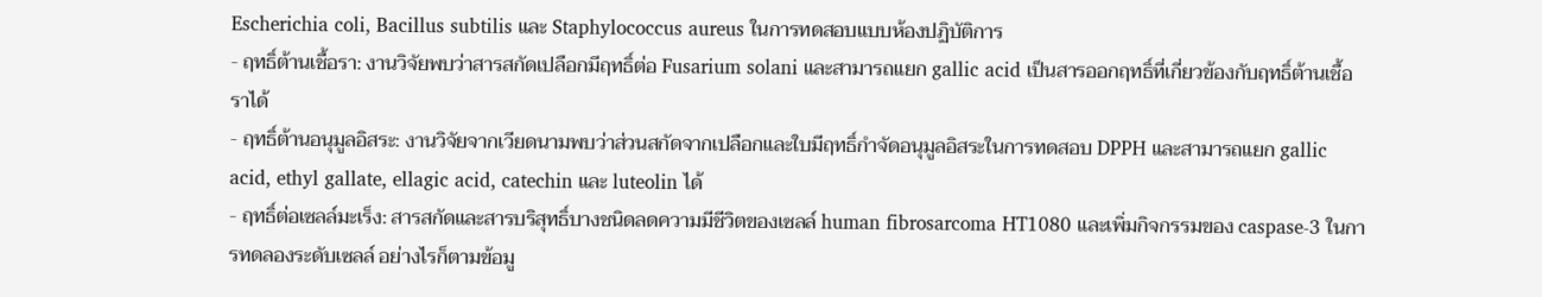Escherichia coli, Bacillus subtilis และ Staphylococcus aureus ในการทดสอบแบบห้องปฏิบัติการ
- ฤทธิ์ต้านเชื้อรา: งานวิจัยพบว่าสารสกัดเปลือกมีฤทธิ์ต่อ Fusarium solani และสามารถแยก gallic acid เป็นสารออกฤทธิ์ที่เกี่ยวข้องกับฤทธิ์ต้านเชื้อราได้
- ฤทธิ์ต้านอนุมูลอิสระ: งานวิจัยจากเวียดนามพบว่าส่วนสกัดจากเปลือกและใบมีฤทธิ์กำจัดอนุมูลอิสระในการทดสอบ DPPH และสามารถแยก gallic acid, ethyl gallate, ellagic acid, catechin และ luteolin ได้
- ฤทธิ์ต่อเซลล์มะเร็ง: สารสกัดและสารบริสุทธิ์บางชนิดลดความมีชีวิตของเซลล์ human fibrosarcoma HT1080 และเพิ่มกิจกรรมของ caspase-3 ในการทดลองระดับเซลล์ อย่างไรก็ตามข้อมู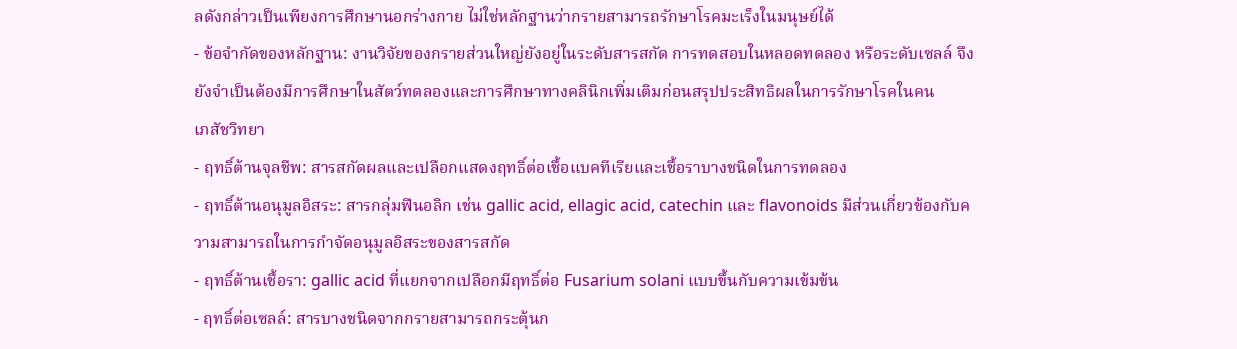ลดังกล่าวเป็นเพียงการศึกษานอกร่างกาย ไม่ใช่หลักฐานว่ากรายสามารถรักษาโรคมะเร็งในมนุษย์ได้
- ข้อจำกัดของหลักฐาน: งานวิจัยของกรายส่วนใหญ่ยังอยู่ในระดับสารสกัด การทดสอบในหลอดทดลอง หรือระดับเซลล์ จึงยังจำเป็นต้องมีการศึกษาในสัตว์ทดลองและการศึกษาทางคลินิกเพิ่มเติมก่อนสรุปประสิทธิผลในการรักษาโรคในคน
เภสัชวิทยา
- ฤทธิ์ต้านจุลชีพ: สารสกัดผลและเปลือกแสดงฤทธิ์ต่อเชื้อแบคทีเรียและเชื้อราบางชนิดในการทดลอง
- ฤทธิ์ต้านอนุมูลอิสระ: สารกลุ่มฟีนอลิก เช่น gallic acid, ellagic acid, catechin และ flavonoids มีส่วนเกี่ยวข้องกับความสามารถในการกำจัดอนุมูลอิสระของสารสกัด
- ฤทธิ์ต้านเชื้อรา: gallic acid ที่แยกจากเปลือกมีฤทธิ์ต่อ Fusarium solani แบบขึ้นกับความเข้มข้น
- ฤทธิ์ต่อเซลล์: สารบางชนิดจากกรายสามารถกระตุ้นก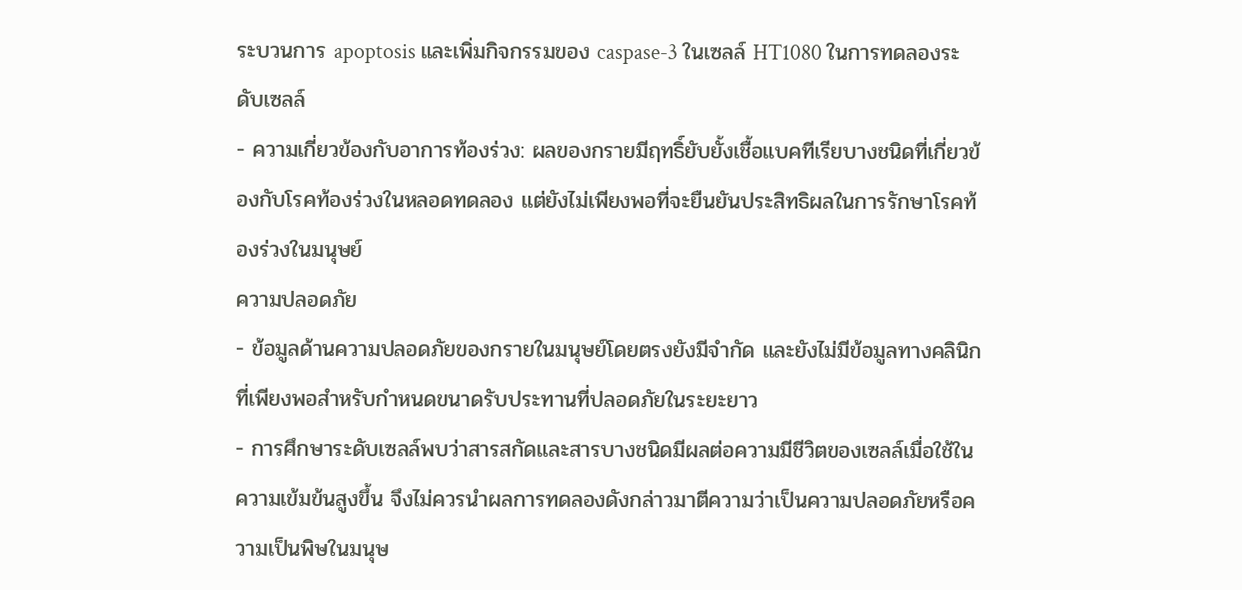ระบวนการ apoptosis และเพิ่มกิจกรรมของ caspase-3 ในเซลล์ HT1080 ในการทดลองระดับเซลล์
- ความเกี่ยวข้องกับอาการท้องร่วง: ผลของกรายมีฤทธิ์ยับยั้งเชื้อแบคทีเรียบางชนิดที่เกี่ยวข้องกับโรคท้องร่วงในหลอดทดลอง แต่ยังไม่เพียงพอที่จะยืนยันประสิทธิผลในการรักษาโรคท้องร่วงในมนุษย์
ความปลอดภัย
- ข้อมูลด้านความปลอดภัยของกรายในมนุษย์โดยตรงยังมีจำกัด และยังไม่มีข้อมูลทางคลินิกที่เพียงพอสำหรับกำหนดขนาดรับประทานที่ปลอดภัยในระยะยาว
- การศึกษาระดับเซลล์พบว่าสารสกัดและสารบางชนิดมีผลต่อความมีชีวิตของเซลล์เมื่อใช้ในความเข้มข้นสูงขึ้น จึงไม่ควรนำผลการทดลองดังกล่าวมาตีความว่าเป็นความปลอดภัยหรือความเป็นพิษในมนุษ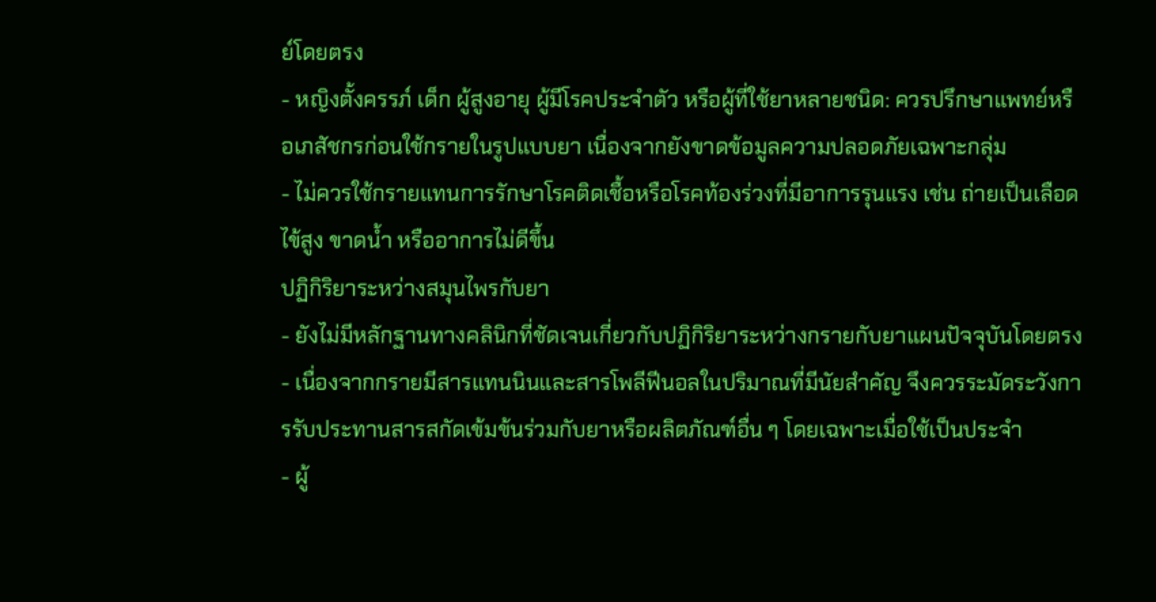ย์โดยตรง
- หญิงตั้งครรภ์ เด็ก ผู้สูงอายุ ผู้มีโรคประจำตัว หรือผู้ที่ใช้ยาหลายชนิด: ควรปรึกษาแพทย์หรือเภสัชกรก่อนใช้กรายในรูปแบบยา เนื่องจากยังขาดข้อมูลความปลอดภัยเฉพาะกลุ่ม
- ไม่ควรใช้กรายแทนการรักษาโรคติดเชื้อหรือโรคท้องร่วงที่มีอาการรุนแรง เช่น ถ่ายเป็นเลือด ไข้สูง ขาดน้ำ หรืออาการไม่ดีขึ้น
ปฏิกิริยาระหว่างสมุนไพรกับยา
- ยังไม่มีหลักฐานทางคลินิกที่ชัดเจนเกี่ยวกับปฏิกิริยาระหว่างกรายกับยาแผนปัจจุบันโดยตรง
- เนื่องจากกรายมีสารแทนนินและสารโพลีฟีนอลในปริมาณที่มีนัยสำคัญ จึงควรระมัดระวังการรับประทานสารสกัดเข้มข้นร่วมกับยาหรือผลิตภัณฑ์อื่น ๆ โดยเฉพาะเมื่อใช้เป็นประจำ
- ผู้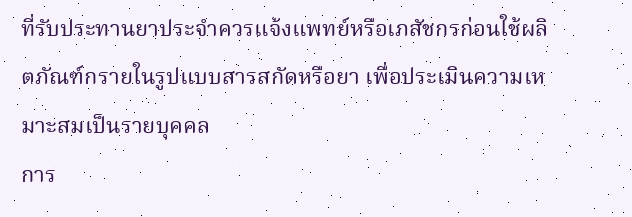ที่รับประทานยาประจำควรแจ้งแพทย์หรือเภสัชกรก่อนใช้ผลิตภัณฑ์กรายในรูปแบบสารสกัดหรือยา เพื่อประเมินความเหมาะสมเป็นรายบุคคล
การ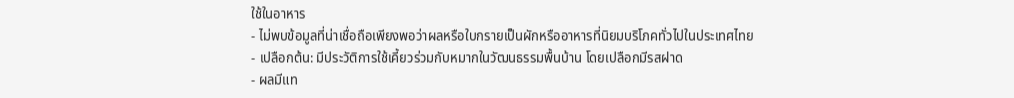ใช้ในอาหาร
- ไม่พบข้อมูลที่น่าเชื่อถือเพียงพอว่าผลหรือใบกรายเป็นผักหรืออาหารที่นิยมบริโภคทั่วไปในประเทศไทย
- เปลือกต้น: มีประวัติการใช้เคี้ยวร่วมกับหมากในวัฒนธรรมพื้นบ้าน โดยเปลือกมีรสฝาด
- ผลมีแท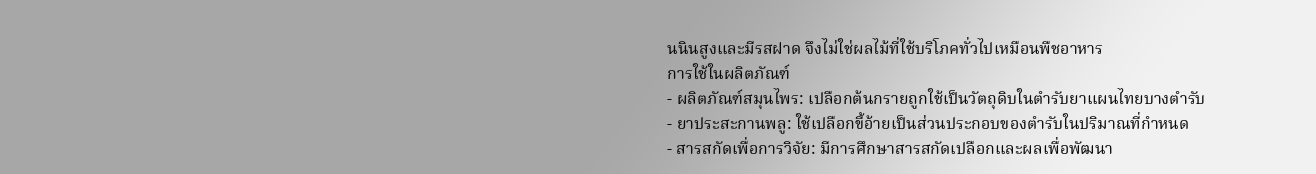นนินสูงและมีรสฝาด จึงไม่ใช่ผลไม้ที่ใช้บริโภคทั่วไปเหมือนพืชอาหาร
การใช้ในผลิตภัณฑ์
- ผลิตภัณฑ์สมุนไพร: เปลือกต้นกรายถูกใช้เป็นวัตถุดิบในตำรับยาแผนไทยบางตำรับ
- ยาประสะกานพลู: ใช้เปลือกขี้อ้ายเป็นส่วนประกอบของตำรับในปริมาณที่กำหนด
- สารสกัดเพื่อการวิจัย: มีการศึกษาสารสกัดเปลือกและผลเพื่อพัฒนา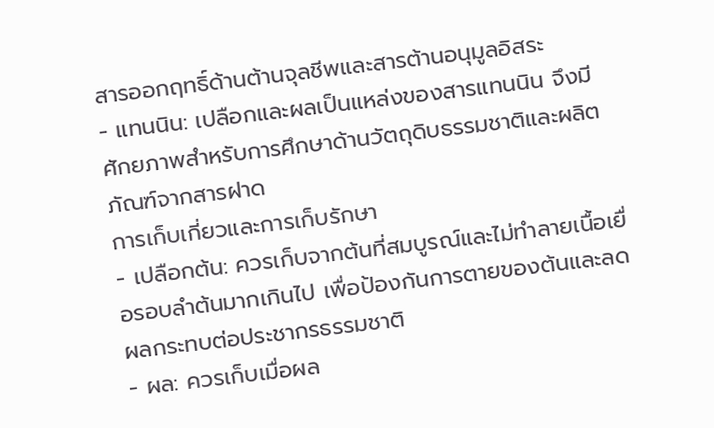สารออกฤทธิ์ด้านต้านจุลชีพและสารต้านอนุมูลอิสระ
- แทนนิน: เปลือกและผลเป็นแหล่งของสารแทนนิน จึงมีศักยภาพสำหรับการศึกษาด้านวัตถุดิบธรรมชาติและผลิตภัณฑ์จากสารฝาด
การเก็บเกี่ยวและการเก็บรักษา
- เปลือกต้น: ควรเก็บจากต้นที่สมบูรณ์และไม่ทำลายเนื้อเยื่อรอบลำต้นมากเกินไป เพื่อป้องกันการตายของต้นและลดผลกระทบต่อประชากรธรรมชาติ
- ผล: ควรเก็บเมื่อผล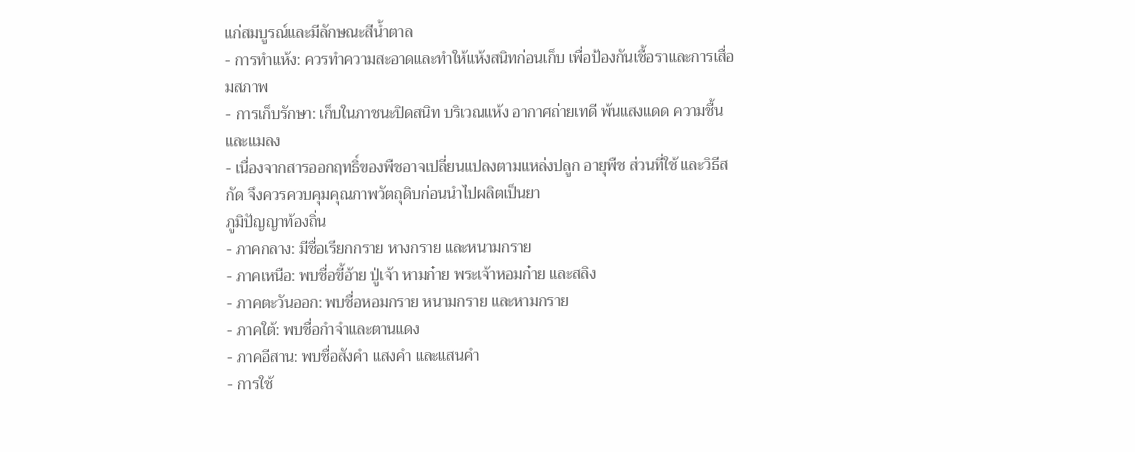แก่สมบูรณ์และมีลักษณะสีน้ำตาล
- การทำแห้ง: ควรทำความสะอาดและทำให้แห้งสนิทก่อนเก็บ เพื่อป้องกันเชื้อราและการเสื่อมสภาพ
- การเก็บรักษา: เก็บในภาชนะปิดสนิท บริเวณแห้ง อากาศถ่ายเทดี พ้นแสงแดด ความชื้น และแมลง
- เนื่องจากสารออกฤทธิ์ของพืชอาจเปลี่ยนแปลงตามแหล่งปลูก อายุพืช ส่วนที่ใช้ และวิธีสกัด จึงควรควบคุมคุณภาพวัตถุดิบก่อนนำไปผลิตเป็นยา
ภูมิปัญญาท้องถิ่น
- ภาคกลาง: มีชื่อเรียกกราย หางกราย และหนามกราย
- ภาคเหนือ: พบชื่อขี้อ้าย ปู่เจ้า หามก๋าย พระเจ้าหอมก๋าย และสลิง
- ภาคตะวันออก: พบชื่อหอมกราย หนามกราย และหามกราย
- ภาคใต้: พบชื่อกำจำและตานแดง
- ภาคอีสาน: พบชื่อสังคำ แสงคำ และแสนคำ
- การใช้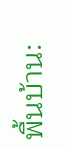พื้นบ้าน: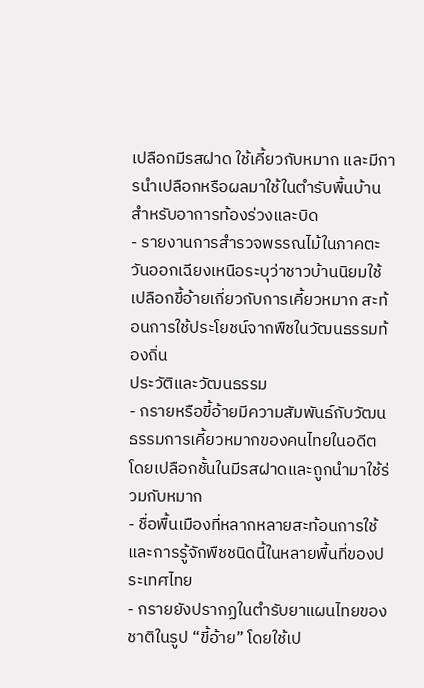เปลือกมีรสฝาด ใช้เคี้ยวกับหมาก และมีการนำเปลือกหรือผลมาใช้ในตำรับพื้นบ้านสำหรับอาการท้องร่วงและบิด
- รายงานการสำรวจพรรณไม้ในภาคตะวันออกเฉียงเหนือระบุว่าชาวบ้านนิยมใช้เปลือกขี้อ้ายเกี่ยวกับการเคี้ยวหมาก สะท้อนการใช้ประโยชน์จากพืชในวัฒนธรรมท้องถิ่น
ประวัติและวัฒนธรรม
- กรายหรือขี้อ้ายมีความสัมพันธ์กับวัฒนธรรมการเคี้ยวหมากของคนไทยในอดีต โดยเปลือกชั้นในมีรสฝาดและถูกนำมาใช้ร่วมกับหมาก
- ชื่อพื้นเมืองที่หลากหลายสะท้อนการใช้และการรู้จักพืชชนิดนี้ในหลายพื้นที่ของประเทศไทย
- กรายยังปรากฏในตำรับยาแผนไทยของชาติในรูป “ขี้อ้าย” โดยใช้เป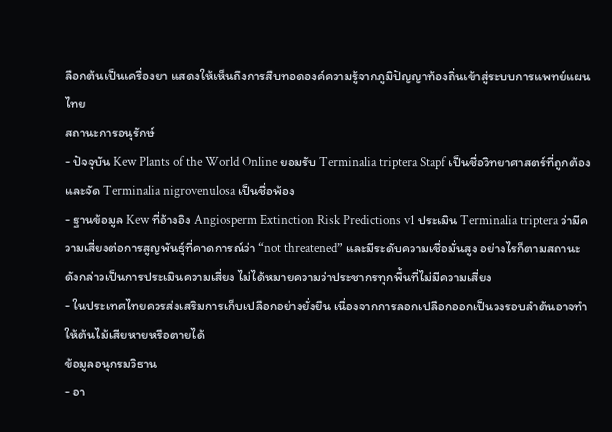ลือกต้นเป็นเครื่องยา แสดงให้เห็นถึงการสืบทอดองค์ความรู้จากภูมิปัญญาท้องถิ่นเข้าสู่ระบบการแพทย์แผนไทย
สถานะการอนุรักษ์
- ปัจจุบัน Kew Plants of the World Online ยอมรับ Terminalia triptera Stapf เป็นชื่อวิทยาศาสตร์ที่ถูกต้อง และจัด Terminalia nigrovenulosa เป็นชื่อพ้อง
- ฐานข้อมูล Kew ที่อ้างอิง Angiosperm Extinction Risk Predictions v1 ประเมิน Terminalia triptera ว่ามีความเสี่ยงต่อการสูญพันธุ์ที่คาดการณ์ว่า “not threatened” และมีระดับความเชื่อมั่นสูง อย่างไรก็ตามสถานะดังกล่าวเป็นการประเมินความเสี่ยง ไม่ได้หมายความว่าประชากรทุกพื้นที่ไม่มีความเสี่ยง
- ในประเทศไทยควรส่งเสริมการเก็บเปลือกอย่างยั่งยืน เนื่องจากการลอกเปลือกออกเป็นวงรอบลำต้นอาจทำให้ต้นไม้เสียหายหรือตายได้
ข้อมูลอนุกรมวิธาน
- อา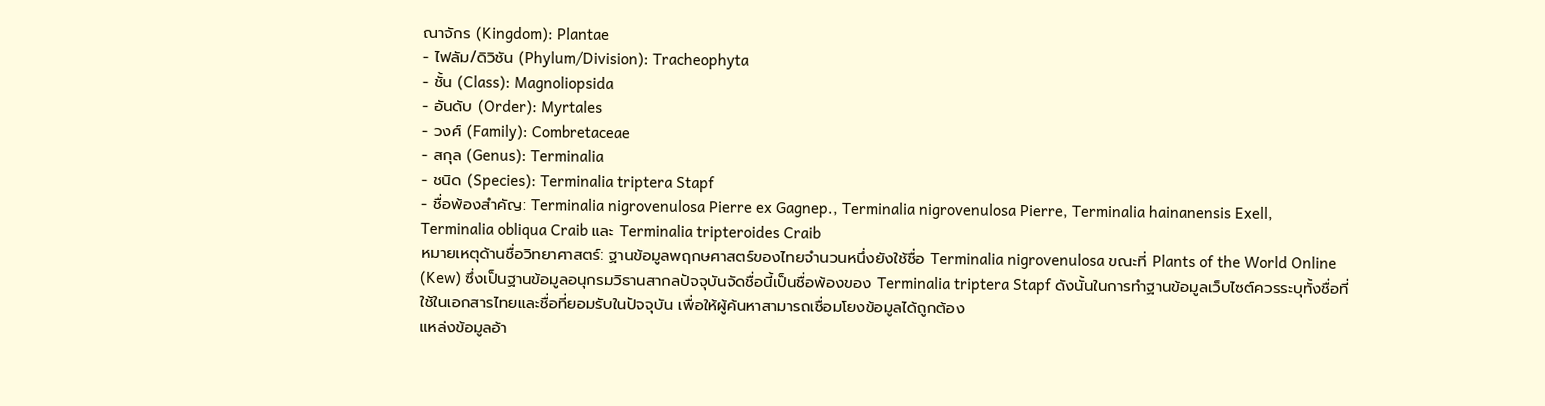ณาจักร (Kingdom): Plantae
- ไฟลัม/ดิวิชัน (Phylum/Division): Tracheophyta
- ชั้น (Class): Magnoliopsida
- อันดับ (Order): Myrtales
- วงศ์ (Family): Combretaceae
- สกุล (Genus): Terminalia
- ชนิด (Species): Terminalia triptera Stapf
- ชื่อพ้องสำคัญ: Terminalia nigrovenulosa Pierre ex Gagnep., Terminalia nigrovenulosa Pierre, Terminalia hainanensis Exell, Terminalia obliqua Craib และ Terminalia tripteroides Craib
หมายเหตุด้านชื่อวิทยาศาสตร์: ฐานข้อมูลพฤกษศาสตร์ของไทยจำนวนหนึ่งยังใช้ชื่อ Terminalia nigrovenulosa ขณะที่ Plants of the World Online (Kew) ซึ่งเป็นฐานข้อมูลอนุกรมวิธานสากลปัจจุบันจัดชื่อนี้เป็นชื่อพ้องของ Terminalia triptera Stapf ดังนั้นในการทำฐานข้อมูลเว็บไซต์ควรระบุทั้งชื่อที่ใช้ในเอกสารไทยและชื่อที่ยอมรับในปัจจุบัน เพื่อให้ผู้ค้นหาสามารถเชื่อมโยงข้อมูลได้ถูกต้อง
แหล่งข้อมูลอ้า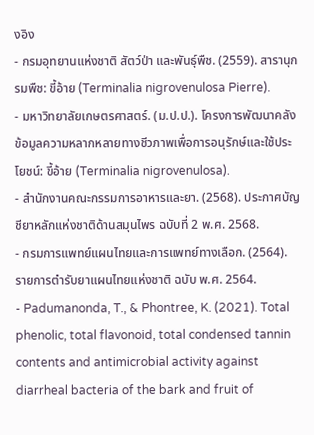งอิง
- กรมอุทยานแห่งชาติ สัตว์ป่า และพันธุ์พืช. (2559). สารานุกรมพืช: ขี้อ้าย (Terminalia nigrovenulosa Pierre).
- มหาวิทยาลัยเกษตรศาสตร์. (ม.ป.ป.). โครงการพัฒนาคลังข้อมูลความหลากหลายทางชีวภาพเพื่อการอนุรักษ์และใช้ประโยชน์: ขี้อ้าย (Terminalia nigrovenulosa).
- สำนักงานคณะกรรมการอาหารและยา. (2568). ประกาศบัญชียาหลักแห่งชาติด้านสมุนไพร ฉบับที่ 2 พ.ศ. 2568.
- กรมการแพทย์แผนไทยและการแพทย์ทางเลือก. (2564). รายการตำรับยาแผนไทยแห่งชาติ ฉบับ พ.ศ. 2564.
- Padumanonda, T., & Phontree, K. (2021). Total phenolic, total flavonoid, total condensed tannin contents and antimicrobial activity against diarrheal bacteria of the bark and fruit of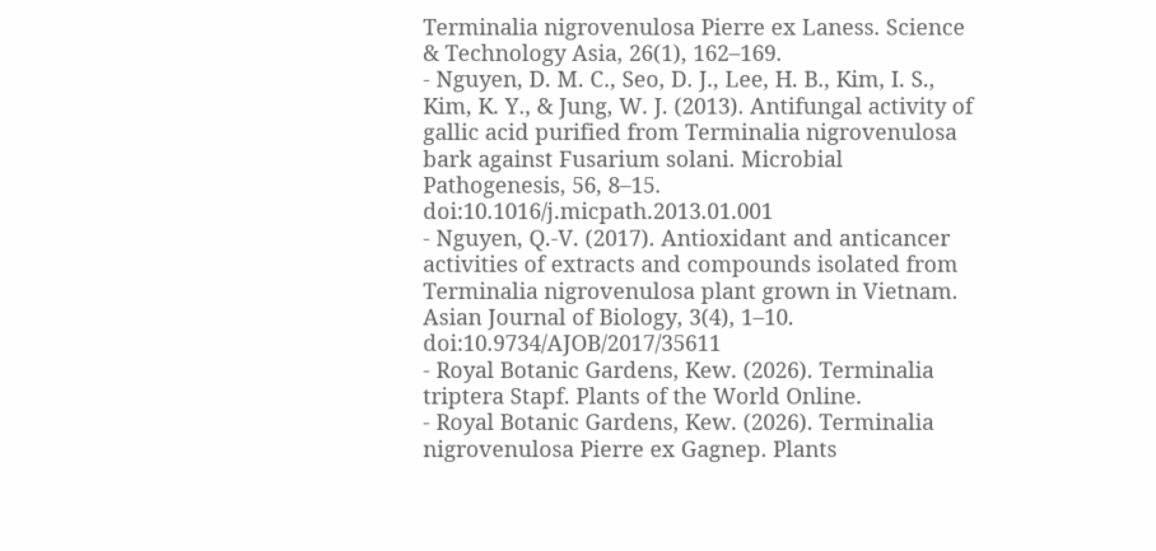Terminalia nigrovenulosa Pierre ex Laness. Science & Technology Asia, 26(1), 162–169.
- Nguyen, D. M. C., Seo, D. J., Lee, H. B., Kim, I. S., Kim, K. Y., & Jung, W. J. (2013). Antifungal activity of gallic acid purified from Terminalia nigrovenulosa bark against Fusarium solani. Microbial Pathogenesis, 56, 8–15. doi:10.1016/j.micpath.2013.01.001
- Nguyen, Q.-V. (2017). Antioxidant and anticancer activities of extracts and compounds isolated from Terminalia nigrovenulosa plant grown in Vietnam. Asian Journal of Biology, 3(4), 1–10. doi:10.9734/AJOB/2017/35611
- Royal Botanic Gardens, Kew. (2026). Terminalia triptera Stapf. Plants of the World Online.
- Royal Botanic Gardens, Kew. (2026). Terminalia nigrovenulosa Pierre ex Gagnep. Plants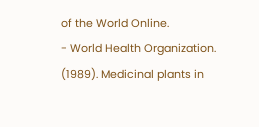of the World Online.
- World Health Organization. (1989). Medicinal plants in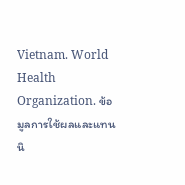Vietnam. World Health Organization. ข้อมูลการใช้ผลและแทนนิ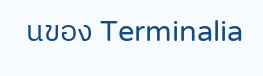นของ Terminalia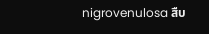nigrovenulosa สืบ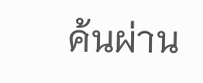ค้นผ่าน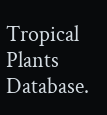Tropical Plants Database.